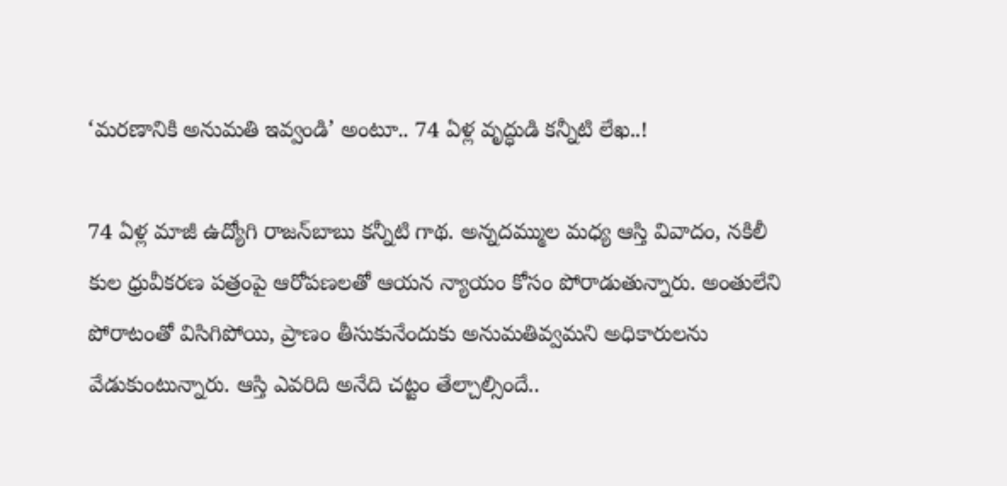‘మరణానికి అనుమతి ఇవ్వండి’ అంటూ.. 74 ఏళ్ల వృద్ధుడి కన్నీటి లేఖ..!

74 ఏళ్ల మాజీ ఉద్యోగి రాజన్‌బాబు కన్నీటి గాథ. అన్నదమ్ముల మధ్య ఆస్తి వివాదం, నకిలీ కుల ధ్రువీకరణ పత్రంపై ఆరోపణలతో ఆయన న్యాయం కోసం పోరాడుతున్నారు. అంతులేని పోరాటంతో విసిగిపోయి, ప్రాణం తీసుకునేందుకు అనుమతివ్వమని అధికారులను వేడుకుంటున్నారు. ఆస్తి ఎవరిది అనేది చట్టం తేల్చాల్సిందే..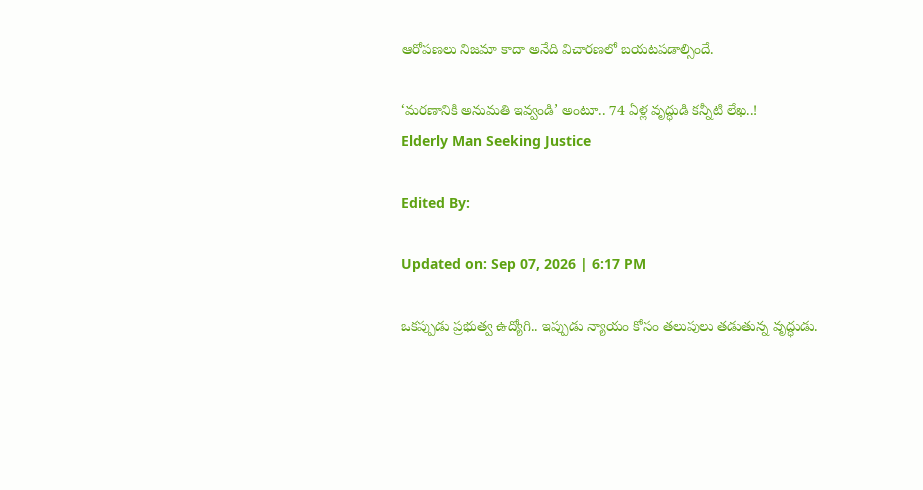ఆరోపణలు నిజమా కాదా అనేది విచారణలో బయటపడాల్సిందే.

‘మరణానికి అనుమతి ఇవ్వండి’ అంటూ.. 74 ఏళ్ల వృద్ధుడి కన్నీటి లేఖ..!
Elderly Man Seeking Justice

Edited By:

Updated on: Sep 07, 2026 | 6:17 PM

ఒకప్పుడు ప్రభుత్వ ఉద్యోగి.. ఇప్పుడు న్యాయం కోసం తలుపులు తడుతున్న వృద్ధుడు.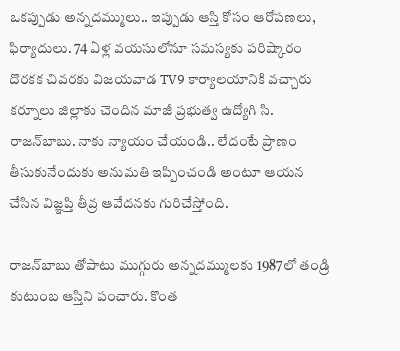ఒకప్పుడు అన్నదమ్ములు.. ఇప్పుడు ఆస్తి కోసం ఆరోపణలు, ఫిర్యాదులు. 74 ఏళ్ల వయసులోనూ సమస్యకు పరిష్కారం దొరకక చివరకు విజయవాడ TV9 కార్యాలయానికి వచ్చారు కర్నూలు జిల్లాకు చెందిన మాజీ ప్రభుత్వ ఉద్యోగి సి. రాజన్‌బాబు. నాకు న్యాయం చేయండి.. లేదంటే ప్రాణం తీసుకునేందుకు అనుమతి ఇప్పించండి అంటూ ఆయన చేసిన విజ్ఞప్తి తీవ్ర ఆవేదనకు గురిచేస్తోంది.

రాజన్‌బాబు తోపాటు ముగ్గురు అన్నదమ్ములకు 1987లో తండ్రి కుటుంబ ఆస్తిని పంచారు. కొంత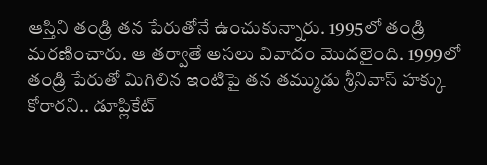ఆస్తిని తండ్రి తన పేరుతోనే ఉంచుకున్నారు. 1995లో తండ్రి మరణించారు. ఆ తర్వాతే అసలు వివాదం మొదలైంది. 1999లో తండ్రి పేరుతో మిగిలిన ఇంటిపై తన తమ్ముడు శ్రీనివాస్ హక్కు కోరారని.. డూప్లికేట్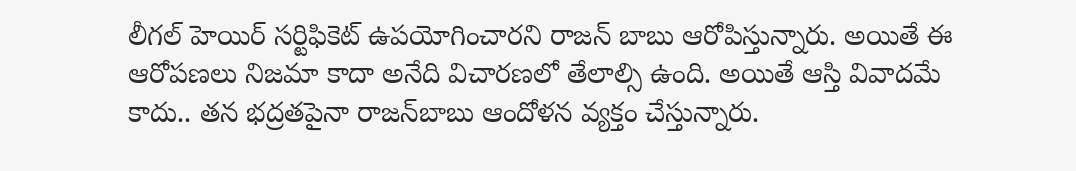లీగల్ హెయిర్ సర్టిఫికెట్ ఉపయోగించారని రాజన్ బాబు ఆరోపిస్తున్నారు. అయితే ఈ ఆరోపణలు నిజమా కాదా అనేది విచారణలో తేలాల్సి ఉంది. అయితే ఆస్తి వివాదమే కాదు.. తన భద్రతపైనా రాజన్‌బాబు ఆందోళన వ్యక్తం చేస్తున్నారు.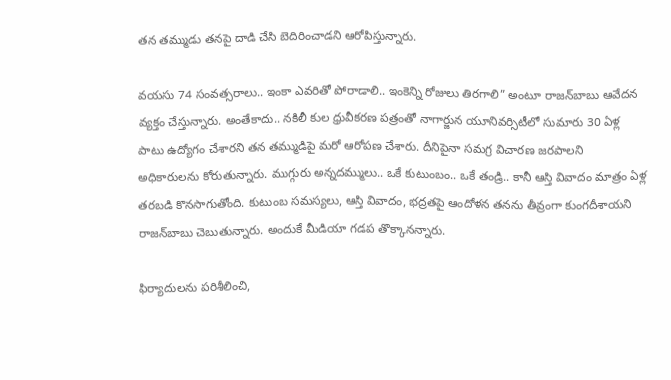తన తమ్ముడు తనపై దాడి చేసి బెదిరించాడని ఆరోపిస్తున్నారు.

వయసు 74 సంవత్సరాలు.. ఇంకా ఎవరితో పోరాడాలి.. ఇంకెన్ని రోజులు తిరగాలి” అంటూ రాజన్‌బాబు ఆవేదన వ్యక్తం చేస్తున్నారు. అంతేకాదు.. నకిలీ కుల ధ్రువీకరణ పత్రంతో నాగార్జున యూనివర్సిటీలో సుమారు 30 ఏళ్ల పాటు ఉద్యోగం చేశారని తన తమ్ముడిపై మరో ఆరోపణ చేశారు. దీనిపైనా సమగ్ర విచారణ జరపాలని అధికారులను కోరుతున్నారు. ముగ్గురు అన్నదమ్ములు.. ఒకే కుటుంబం.. ఒకే తండ్రి.. కానీ ఆస్తి వివాదం మాత్రం ఏళ్ల తరబడి కొనసాగుతోంది. కుటుంబ సమస్యలు, ఆస్తి వివాదం, భద్రతపై ఆందోళన తనను తీవ్రంగా కుంగదీశాయని రాజన్‌బాబు చెబుతున్నారు. అందుకే మీడియా గడప తొక్కానన్నారు.

ఫిర్యాదులను పరిశీలించి,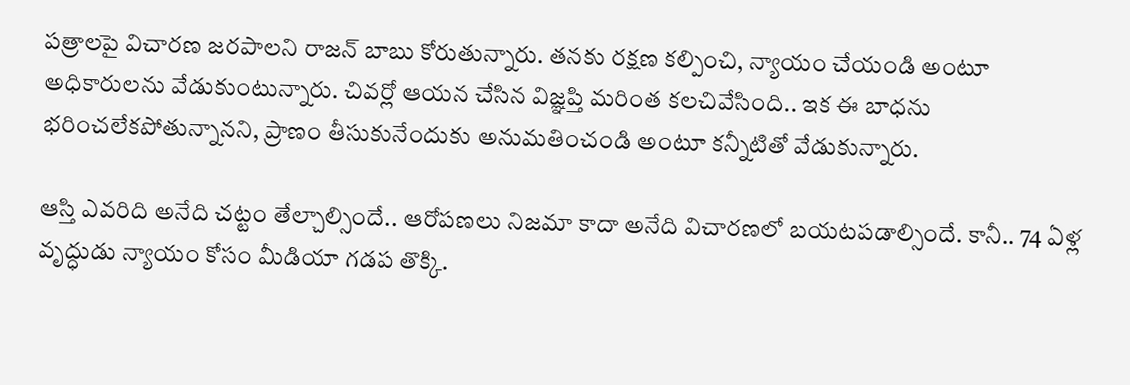పత్రాలపై విచారణ జరపాలని రాజన్ బాబు కోరుతున్నారు. తనకు రక్షణ కల్పించి, న్యాయం చేయండి అంటూ అధికారులను వేడుకుంటున్నారు. చివర్లో ఆయన చేసిన విజ్ఞప్తి మరింత కలచివేసింది.. ఇక ఈ బాధను భరించలేకపోతున్నానని, ప్రాణం తీసుకునేందుకు అనుమతించండి అంటూ కన్నీటితో వేడుకున్నారు.

ఆస్తి ఎవరిది అనేది చట్టం తేల్చాల్సిందే.. ఆరోపణలు నిజమా కాదా అనేది విచారణలో బయటపడాల్సిందే. కానీ.. 74 ఏళ్ల వృద్ధుడు న్యాయం కోసం మీడియా గడప తొక్కి.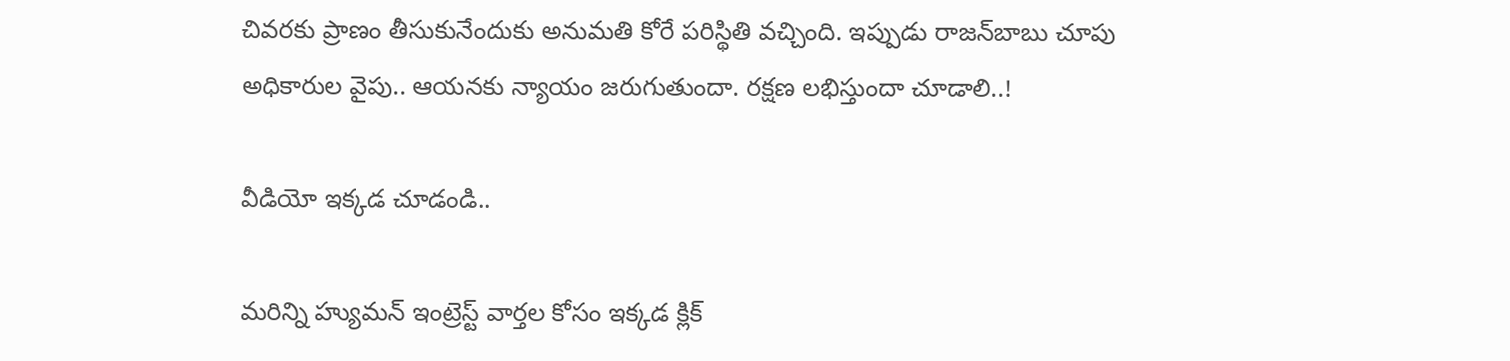చివరకు ప్రాణం తీసుకునేందుకు అనుమతి కోరే పరిస్థితి వచ్చింది. ఇప్పుడు రాజన్‌బాబు చూపు అధికారుల వైపు.. ఆయనకు న్యాయం జరుగుతుందా. రక్షణ లభిస్తుందా చూడాలి..!

వీడియో ఇక్కడ చూడండి..

మరిన్ని హ్యుమన్ ఇంట్రెస్ట్ వార్తల కోసం ఇక్కడ క్లిక్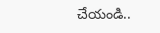చేయండి..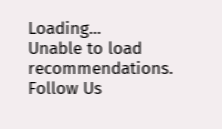Loading...
Unable to load recommendations.
Follow Us